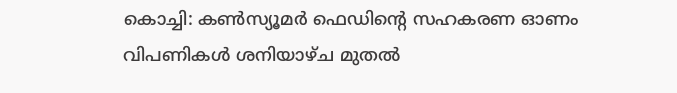കൊച്ചി: കൺസ്യൂമർ ഫെഡിന്റെ സഹകരണ ഓണം വിപണികൾ ശനിയാഴ്ച മുതൽ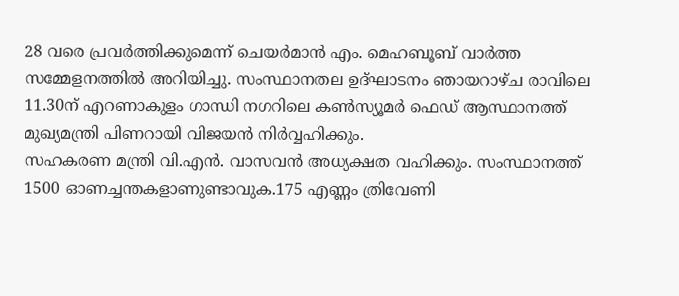28 വരെ പ്രവർത്തിക്കുമെന്ന് ചെയർമാൻ എം. മെഹബൂബ് വാർത്ത സമ്മേളനത്തിൽ അറിയിച്ചു. സംസ്ഥാനതല ഉദ്ഘാടനം ഞായറാഴ്ച രാവിലെ 11.30ന് എറണാകുളം ഗാന്ധി നഗറിലെ കൺസ്യൂമർ ഫെഡ് ആസ്ഥാനത്ത് മുഖ്യമന്ത്രി പിണറായി വിജയൻ നിർവ്വഹിക്കും.
സഹകരണ മന്ത്രി വി.എൻ. വാസവൻ അധ്യക്ഷത വഹിക്കും. സംസ്ഥാനത്ത് 1500 ഓണച്ചന്തകളാണുണ്ടാവുക.175 എണ്ണം ത്രിവേണി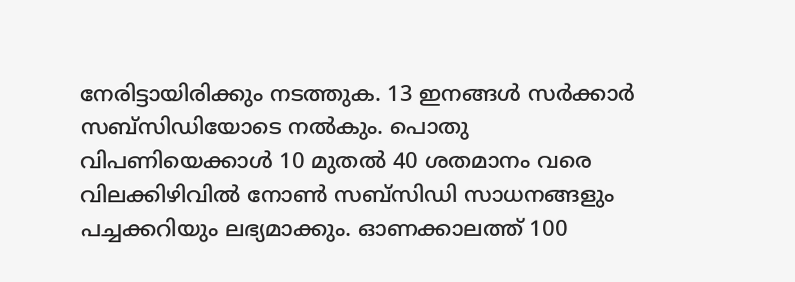നേരിട്ടായിരിക്കും നടത്തുക. 13 ഇനങ്ങൾ സർക്കാർ സബ്സിഡിയോടെ നൽകും. പൊതു വിപണിയെക്കാൾ 10 മുതൽ 40 ശതമാനം വരെ വിലക്കിഴിവിൽ നോൺ സബ്സിഡി സാധനങ്ങളും പച്ചക്കറിയും ലഭ്യമാക്കും. ഓണക്കാലത്ത് 100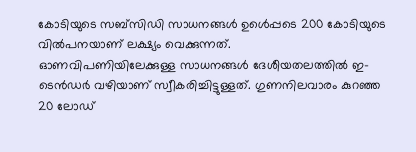കോടിയുടെ സബ്സിഡി സാധനങ്ങൾ ഉൾെപ്പടെ 200 കോടിയുടെ വിൽപനയാണ് ലക്ഷ്യം വെക്കുന്നത്.
ഓണവിപണിയിലേക്കുള്ള സാധനങ്ങൾ ദേശീയതലത്തിൽ ഇ-ടെൻഡർ വഴിയാണ് സ്വീകരിച്ചിട്ടുള്ളത്. ഗുണനിലവാരം കുറഞ്ഞ 20 ലോഡ്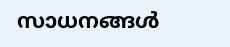സാധനങ്ങൾ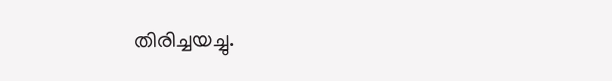തിരിച്ചയച്ചു.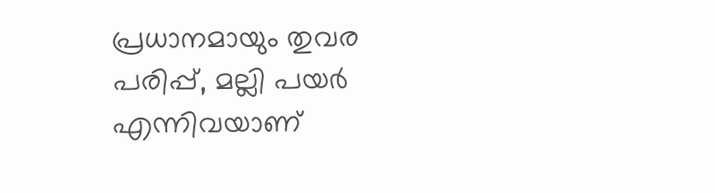പ്രധാനമായും തുവര പരിപ്പ്, മല്ലി പയർ എന്നിവയാണ്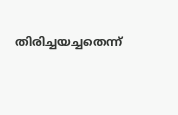തിരിച്ചയച്ചതെന്ന്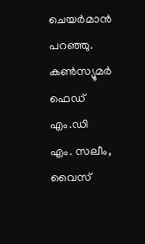ചെയർമാൻ പറഞ്ഞു. കൺസ്യൂമർ ഫെഡ് എം.ഡി എം. സലീം, വൈസ്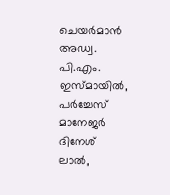ചെയർമാൻ അഡ്വ. പി.എം. ഇസ്മായിൽ, പർച്ചേസ് മാനേജർ ദിനേശ് ലാൽ,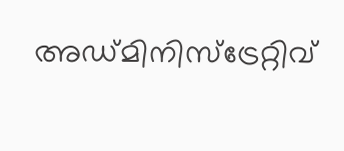അഡ്മിനിസ്ട്രേറ്റിവ്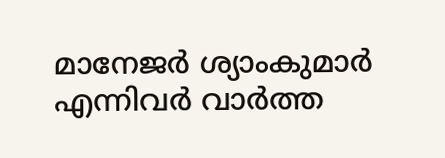മാനേജർ ശ്യാംകുമാർ എന്നിവർ വാർത്ത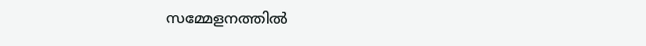സമ്മേളനത്തിൽ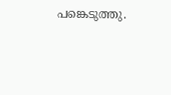പങ്കെടുത്തു.